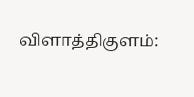விளாத்திகுளம்: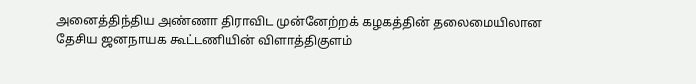அனைத்திந்திய அண்ணா திராவிட முன்னேற்றக் கழகத்தின் தலைமையிலான தேசிய ஜனநாயக கூட்டணியின் விளாத்திகுளம்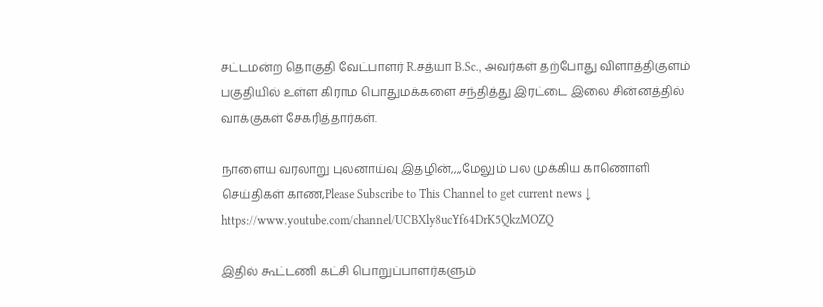சட்டமன்ற தொகுதி வேட்பாளர் R.சத்யா B.Sc., அவர்கள் தற்போது விளாத்திகுளம் பகுதியில் உள்ள கிராம பொதுமக்களை சந்தித்து இரட்டை இலை சின்னத்தில் வாக்குகள் சேகரித்தார்கள்.

நாளைய வரலாறு புலனாய்வு இதழின்,,,,மேலும் பல முக்கிய காணொளி செய்திகள் காண,Please Subscribe to This Channel to get current news ↓
https://www.youtube.com/channel/UCBXly8ucYf64DrK5QkzMOZQ

இதில் கூட்டணி கட்சி பொறுப்பாளர்களும்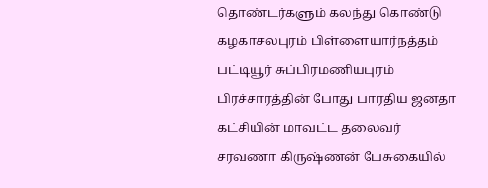தொண்டர்களும் கலந்து கொண்டு கழகாசலபுரம் பிள்ளையார்நத்தம் பட்டியூர் சுப்பிரமணியபுரம் பிரச்சாரத்தின் போது பாரதிய ஜனதா கட்சியின் மாவட்ட தலைவர் சரவணா கிருஷ்ணன் பேசுகையில்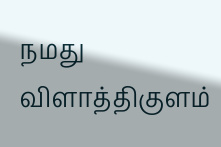நமது விளாத்திகுளம்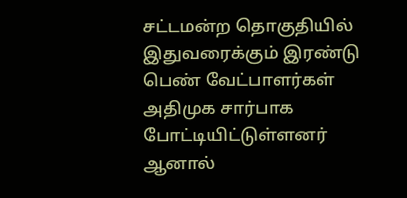சட்டமன்ற தொகுதியில் இதுவரைக்கும் இரண்டு பெண் வேட்பாளர்கள் அதிமுக சார்பாக போட்டியிட்டுள்ளனர் ஆனால்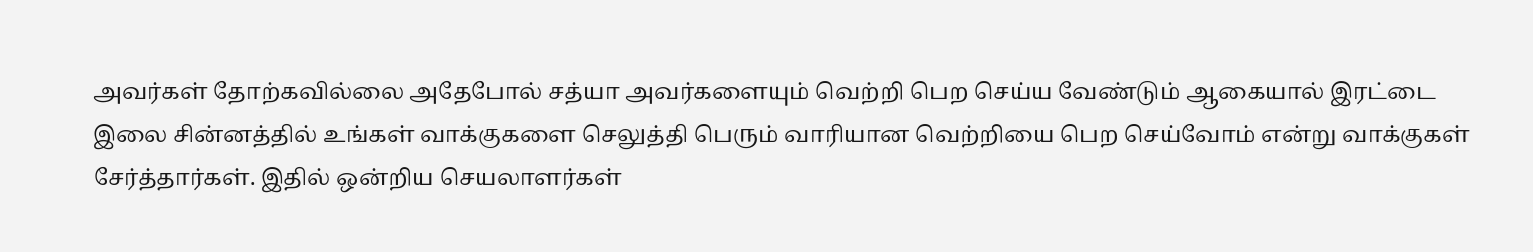அவர்கள் தோற்கவில்லை அதேபோல் சத்யா அவர்களையும் வெற்றி பெற செய்ய வேண்டும் ஆகையால் இரட்டை இலை சின்னத்தில் உங்கள் வாக்குகளை செலுத்தி பெரும் வாரியான வெற்றியை பெற செய்வோம் என்று வாக்குகள் சேர்த்தார்கள். இதில் ஒன்றிய செயலாளர்கள்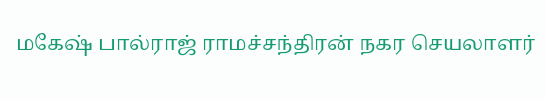மகேஷ் பால்ராஜ் ராமச்சந்திரன் நகர செயலாளர்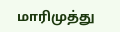மாரிமுத்து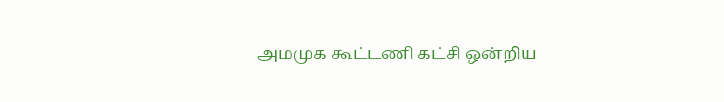அமமுக கூட்டணி கட்சி ஒன்றிய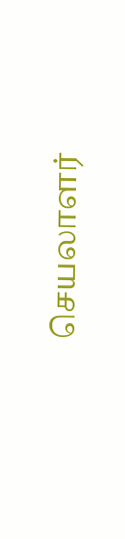செயலாளர்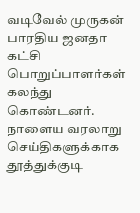வடிவேல் முருகன் பாரதிய ஜனதா கட்சி பொறுப்பாளர்கள் கலந்து கொண்டனர்.
நாளைய வரலாறு செய்திகளுக்காக
தூத்துக்குடி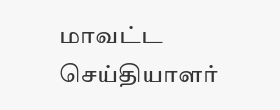மாவட்ட செய்தியாளர்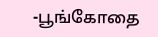-பூங்கோதை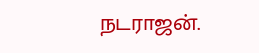நடராஜன்.